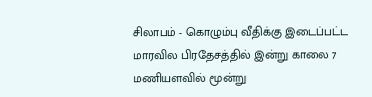சிலாபம் - கொழும்பு வீதிக்கு இடைப்பட்ட மாரவில பிரதேசத்தில் இன்று காலை 7 மணியளவில் மூன்று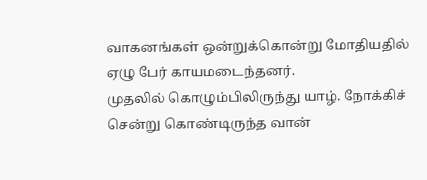வாகனங்கள் ஒன்றுக்கொன்று மோதியதில் ஏழு பேர் காயமடைந்தனர்.
முதலில் கொழும்பிலிருந்து யாழ். நோக்கிச் சென்று கொண்டிருந்த வான்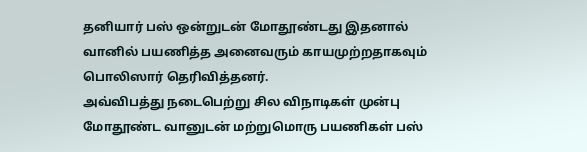தனியார் பஸ் ஒன்றுடன் மோதூண்டது இதனால் வானில் பயணித்த அனைவரும் காயமுற்றதாகவும் பொலிஸார் தெரிவித்தனர்.
அவ்விபத்து நடைபெற்று சில விநாடிகள் முன்பு மோதூண்ட வானுடன் மற்றுமொரு பயணிகள் பஸ்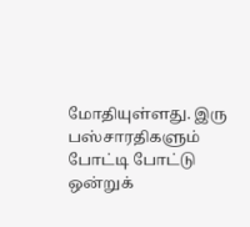மோதியுள்ளது. இரு பஸ்சாரதிகளும் போட்டி போட்டு ஒன்றுக்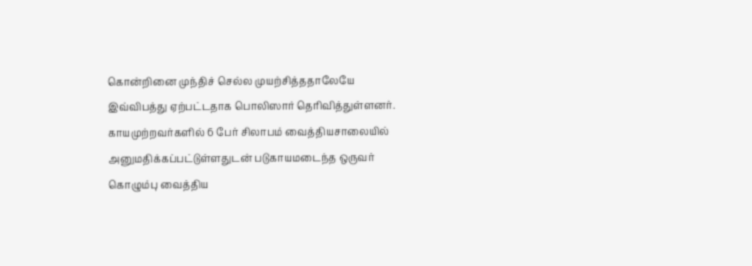கொன்றினை முந்திச் செல்ல முயற்சித்ததாலேயே இவ்விபத்து ஏற்பட்டதாக பொலிஸார் தெரிவித்துள்ளனர்.
காயமுற்றவர்களில் 6 பேர் சிலாபம் வைத்தியசாலையில் அனுமதிக்கப்பட்டுள்ளதுடன் படுகாயமடைந்த ஒருவர் கொழும்பு வைத்திய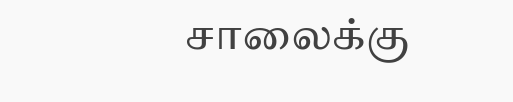சாலைக்கு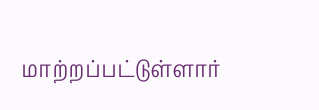மாற்றப்பட்டுள்ளார்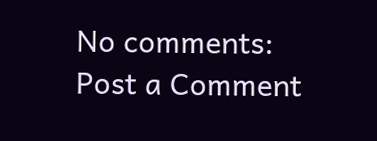No comments:
Post a Comment